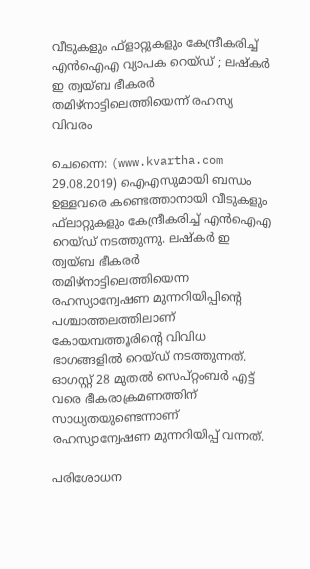വീടുകളും ഫ്‌ളാറ്റുകളും കേന്ദ്രീകരിച്ച് എന്‍ഐഎ വ്യാപക റെയ്ഡ് ; ലഷ്‌കര്‍ ഇ ത്വയ്ബ ഭീകരര്‍ തമിഴ്നാട്ടിലെത്തിയെന്ന് രഹസ്യ വിവരം

ചെന്നൈ: (www.kvartha.com 29.08.2019) ഐഎസുമായി ബന്ധം ഉള്ളവരെ കണ്ടെത്താനായി വീടുകളും ഫ്‌ലാറ്റുകളും കേന്ദ്രീകരിച്ച് എന്‍ഐഎ റെയ്ഡ് നടത്തുന്നു. ലഷ്‌കര്‍ ഇ ത്വയ്ബ ഭീകരര്‍ തമിഴ്നാട്ടിലെത്തിയെന്ന രഹസ്യാന്വേഷണ മുന്നറിയിപ്പിന്റെ പശ്ചാത്തലത്തിലാണ് കോയമ്പത്തൂരിന്റെ വിവിധ ഭാഗങ്ങളില്‍ റെയ്ഡ് നടത്തുന്നത്. ഓഗസ്റ്റ് 28 മുതല്‍ സെപ്റ്റംബര്‍ എട്ട് വരെ ഭീകരാക്രമണത്തിന് സാധ്യതയുണ്ടെന്നാണ് രഹസ്യാന്വേഷണ മുന്നറിയിപ്പ് വന്നത്.

പരിശോധന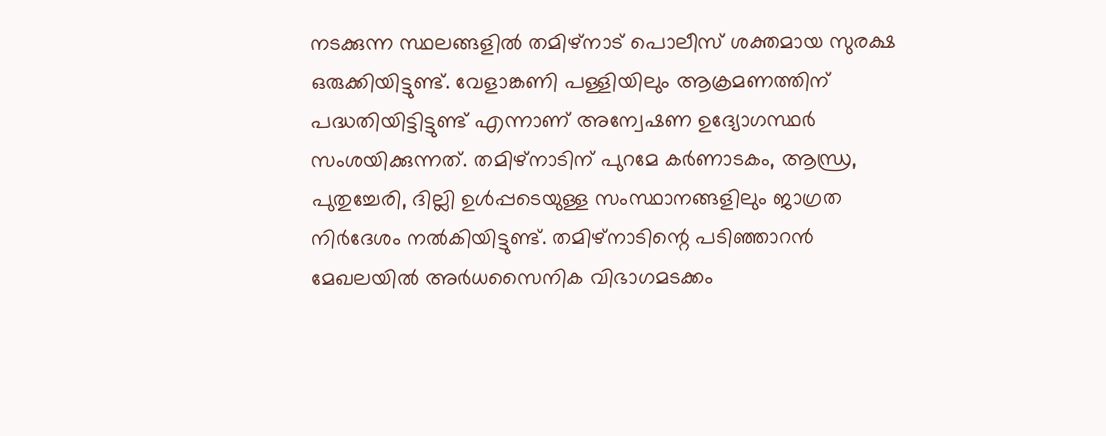നടക്കുന്ന സ്ഥലങ്ങളില്‍ തമിഴ്‌നാട് പൊലീസ് ശക്തമായ സുരക്ഷ ഒരുക്കിയിട്ടുണ്ട്. വേളാങ്കണി പള്ളിയിലും ആക്രമണത്തിന് പദ്ധതിയിട്ടിട്ടുണ്ട് എന്നാണ് അന്വേഷണ ഉദ്യോഗസ്ഥര്‍ സംശയിക്കുന്നത്. തമിഴ്‌നാടിന് പുറമേ കര്‍ണാടകം, ആന്ധ്ര, പുതുച്ചേരി, ദില്ലി ഉള്‍പ്പടെയുള്ള സംസ്ഥാനങ്ങളിലും ജാഗ്രത നിര്‍ദേശം നല്‍കിയിട്ടുണ്ട്. തമിഴ്‌നാടിന്റെ പടിഞ്ഞാറന്‍ മേഖലയില്‍ അര്‍ധസൈനിക വിഭാഗമടക്കം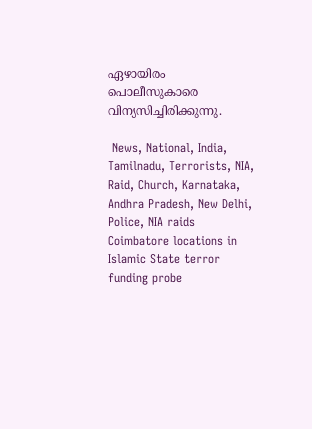ഏഴായിരം പൊലീസുകാരെ വിന്യസിച്ചിരിക്കുന്നു.

 News, National, India, Tamilnadu, Terrorists, NIA, Raid, Church, Karnataka, Andhra Pradesh, New Delhi, Police, NIA raids Coimbatore locations in Islamic State terror funding probe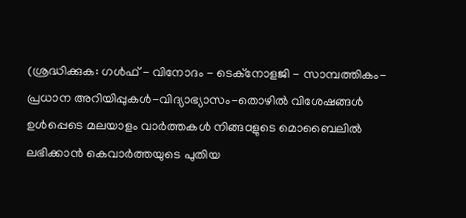(ശ്രദ്ധിക്കുക: ഗൾഫ് - വിനോദം - ടെക്നോളജി - സാമ്പത്തികം- പ്രധാന അറിയിപ്പുകൾ-വിദ്യാഭ്യാസം-തൊഴിൽ വിശേഷങ്ങൾ ഉൾപ്പെടെ മലയാളം വാർത്തകൾ നിങ്ങaളുടെ മൊബൈലിൽ ലഭിക്കാൻ കെവാർത്തയുടെ പുതിയ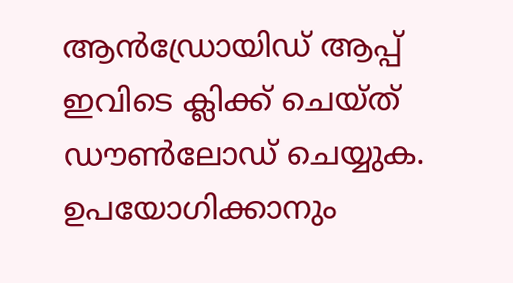ആൻഡ്രോയിഡ് ആപ്പ് ഇവിടെ ക്ലിക്ക് ചെയ്ത് ഡൗൺലോഡ് ചെയ്യുക. ഉപയോഗിക്കാനും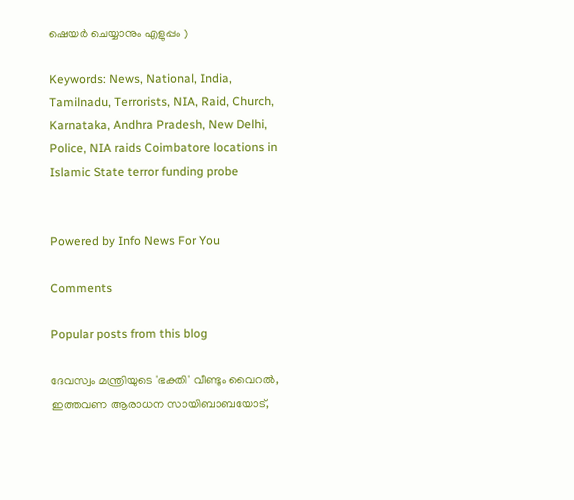ഷെയർ ചെയ്യാനും എളുപ്പം )

Keywords: News, National, India, Tamilnadu, Terrorists, NIA, Raid, Church, Karnataka, Andhra Pradesh, New Delhi, Police, NIA raids Coimbatore locations in Islamic State terror funding probe


Powered by Info News For You

Comments

Popular posts from this blog

ദേവസ്വം മന്ത്രിയുടെ 'ഭക്തി' വീണ്ടും വൈറല്‍, ഇത്തവണ ആരാധന സായിബാബയോട്,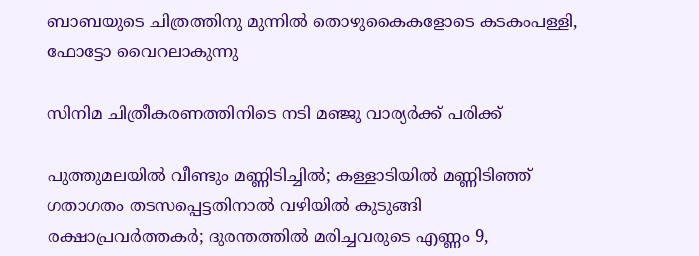ബാബയുടെ ചിത്രത്തിനു മുന്നില്‍ തൊഴുകൈകളോടെ കടകംപള്ളി, ഫോട്ടോ വൈറലാകുന്നു

സിനിമ ചിത്രീകരണത്തിനിടെ നടി മഞ്ജു വാര്യര്‍ക്ക് പരിക്ക്

പുത്തുമലയില്‍ വീണ്ടും മണ്ണിടിച്ചില്‍; കള്ളാടിയില്‍ മണ്ണിടിഞ്ഞ് ഗതാഗതം തടസപ്പെട്ടതിനാല്‍ വഴിയില്‍ കുടുങ്ങി രക്ഷാപ്രവര്‍ത്തകര്‍; ദുരന്തത്തില്‍ മരിച്ചവരുടെ എണ്ണം 9,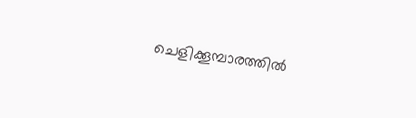ചെളിക്കൂമ്പാരത്തില്‍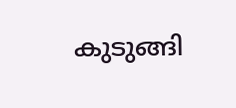കുടുങ്ങി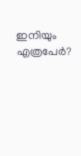ഇനിയും എത്രപേര്‍?